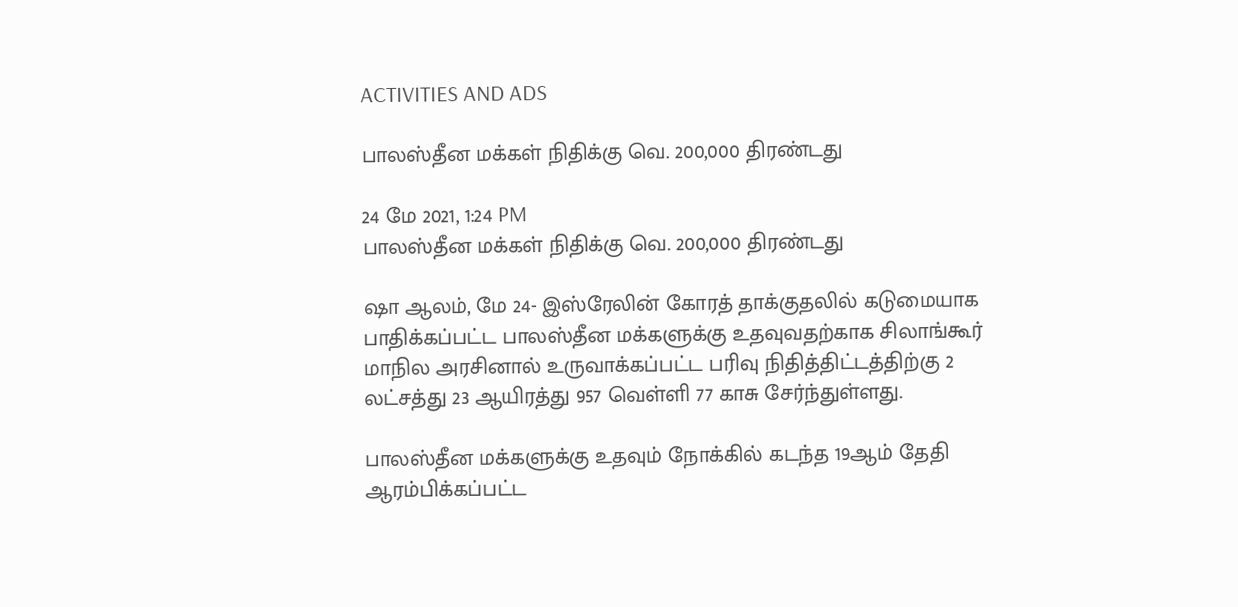ACTIVITIES AND ADS

பாலஸ்தீன மக்கள் நிதிக்கு வெ. 200,000 திரண்டது

24 மே 2021, 1:24 PM
பாலஸ்தீன மக்கள் நிதிக்கு வெ. 200,000 திரண்டது

ஷா ஆலம், மே 24- இஸ்ரேலின் கோரத் தாக்குதலில் கடுமையாக பாதிக்கப்பட்ட பாலஸ்தீன மக்களுக்கு உதவுவதற்காக சிலாங்கூர் மாநில அரசினால் உருவாக்கப்பட்ட பரிவு நிதித்திட்டத்திற்கு 2 லட்சத்து 23 ஆயிரத்து 957 வெள்ளி 77 காசு சேர்ந்துள்ளது.

பாலஸ்தீன மக்களுக்கு உதவும் நோக்கில் கடந்த 19ஆம் தேதி ஆரம்பிக்கப்பட்ட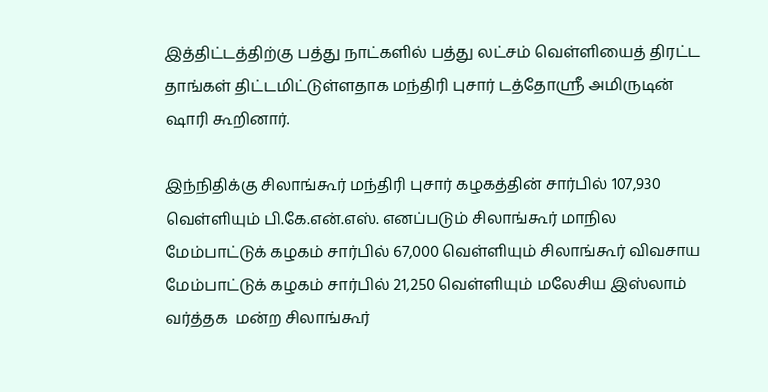இத்திட்டத்திற்கு பத்து நாட்களில் பத்து லட்சம் வெள்ளியைத் திரட்ட தாங்கள் திட்டமிட்டுள்ளதாக மந்திரி புசார் டத்தோஸ்ரீ அமிருடின் ஷாரி கூறினார்.

இந்நிதிக்கு சிலாங்கூர் மந்திரி புசார் கழகத்தின் சார்பில் 107,930 வெள்ளியும் பி.கே.என்.எஸ். எனப்படும் சிலாங்கூர் மாநில மேம்பாட்டுக் கழகம் சார்பில் 67,000 வெள்ளியும் சிலாங்கூர் விவசாய மேம்பாட்டுக் கழகம் சார்பில் 21,250 வெள்ளியும் மலேசிய இஸ்லாம் வர்த்தக  மன்ற சிலாங்கூர்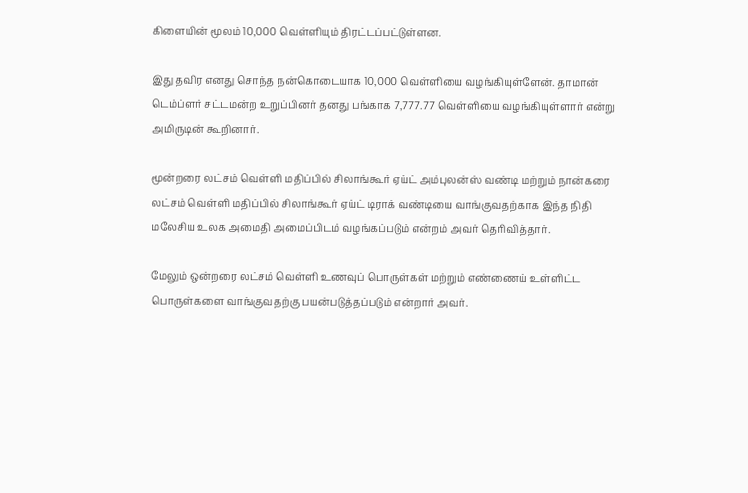கிளையின் மூலம் 10,000 வெள்ளியும் திரட்டப்பட்டுள்ளன.

இது தவிர எனது சொந்த நன்கொடையாக 10,000 வெள்ளியை வழங்கியுள்ளேன். தாமான் டெம்ப்ளர் சட்டமன்ற உறுப்பினர் தனது பங்காக 7,777.77 வெள்ளியை வழங்கியுள்ளார் என்று அமிருடின் கூறினார்.

மூன்றரை லட்சம் வெள்ளி மதிப்பில் சிலாங்கூர் ஏய்ட் அம்புலன்ஸ் வண்டி மற்றும் நான்கரை லட்சம் வெள்ளி மதிப்பில் சிலாங்கூர் ஏய்ட் டிராக் வண்டியை வாங்குவதற்காக இந்த நிதி மலேசிய உலக அமைதி அமைப்பிடம் வழங்கப்படும் என்றம் அவர் தெரிவித்தார்.

மேலும் ஒன்றரை லட்சம் வெள்ளி உணவுப் பொருள்கள் மற்றும் எண்ணைய் உள்ளிட்ட பொருள்களை வாங்குவதற்கு பயன்படுத்தப்படும் என்றார் அவர்.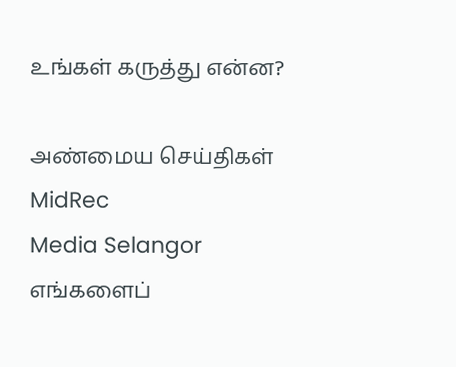உங்கள் கருத்து என்ன?

அண்மைய செய்திகள்
MidRec
Media Selangor
எங்களைப்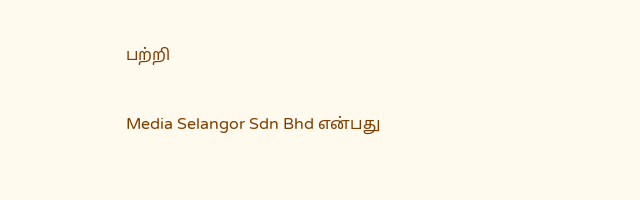பற்றி

Media Selangor Sdn Bhd என்பது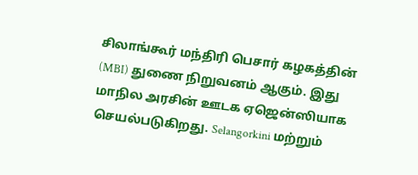சிலாங்கூர் மந்திரி பெசார் கழகத்தின் (MBI) துணை நிறுவனம் ஆகும். இது மாநில அரசின் ஊடக ஏஜென்ஸியாக செயல்படுகிறது. Selangorkini மற்றும்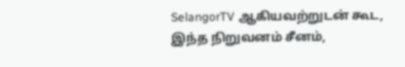SelangorTV ஆகியவற்றுடன் கூட, இந்த நிறுவனம் சீனம்,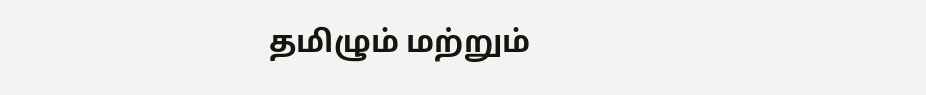தமிழும் மற்றும்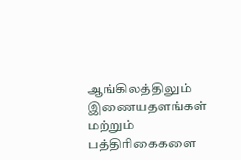ஆங்கிலத்திலும் இணையதளங்கள் மற்றும் பத்திரிகைகளை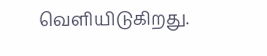வெளியிடுகிறது.